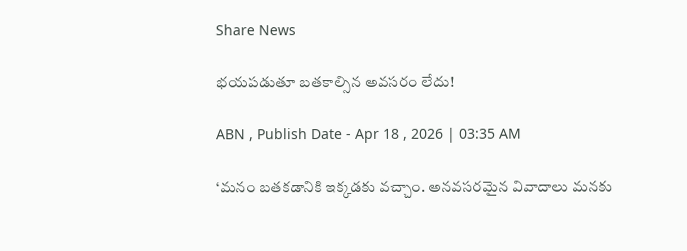Share News

భయపడుతూ బతకాల్సిన అవసరం లేదు!

ABN , Publish Date - Apr 18 , 2026 | 03:35 AM

‘మనం బతకడానికి ఇక్కడకు వచ్చాం. అనవసరమైన వివాదాలు మనకు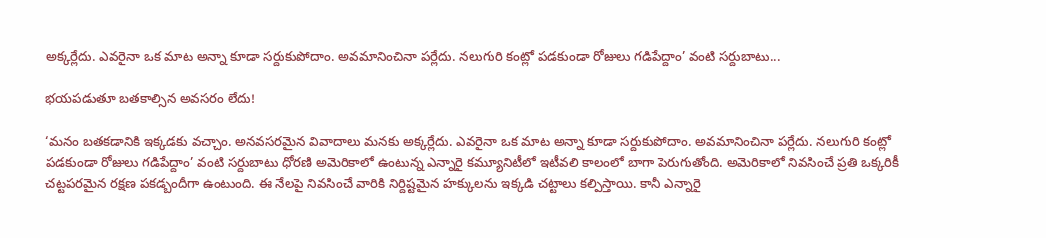అక్కర్లేదు. ఎవరైనా ఒక మాట అన్నా కూడా సర్దుకుపోదాం. అవమానించినా పర్లేదు. నలుగురి కంట్లో పడకుండా రోజులు గడిపేద్దాం’ వంటి సర్దుబాటు...

భయపడుతూ బతకాల్సిన అవసరం లేదు!

‘మనం బతకడానికి ఇక్కడకు వచ్చాం. అనవసరమైన వివాదాలు మనకు అక్కర్లేదు. ఎవరైనా ఒక మాట అన్నా కూడా సర్దుకుపోదాం. అవమానించినా పర్లేదు. నలుగురి కంట్లో పడకుండా రోజులు గడిపేద్దాం’ వంటి సర్దుబాటు ధోరణి అమెరికాలో ఉంటున్న ఎన్నారై కమ్యూనిటీలో ఇటీవలి కాలంలో బాగా పెరుగుతోంది. అమెరికాలో నివసించే ప్రతి ఒక్కరికీ చట్టపరమైన రక్షణ పకడ్బందీగా ఉంటుంది. ఈ నేలపై నివసించే వారికి నిర్దిష్టమైన హక్కులను ఇక్కడి చట్టాలు కల్పిస్తాయి. కానీ ఎన్నారై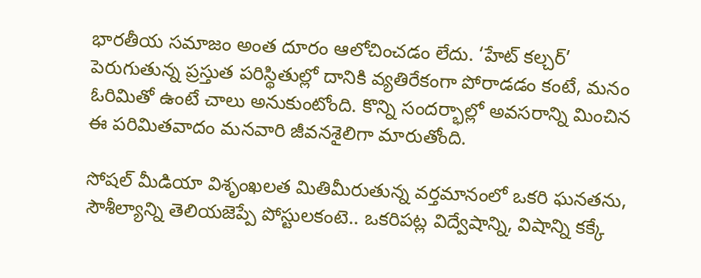భారతీయ సమాజం అంత దూరం ఆలోచించడం లేదు. ‘హేట్ కల్చర్’ పెరుగుతున్న ప్రస్తుత పరిస్థితుల్లో దానికి వ్యతిరేకంగా పోరాడడం కంటే, మనం ఓరిమితో ఉంటే చాలు అనుకుంటోంది. కొన్ని సందర్భాల్లో అవసరాన్ని మించిన ఈ పరిమితవాదం మనవారి జీవనశైలిగా మారుతోంది.

సోషల్ మీడియా విశృంఖలత మితిమీరుతున్న వర్తమానంలో ఒకరి ఘనతను, సౌశీల్యాన్ని తెలియజెప్పే పోస్టులకంటె.. ఒకరిపట్ల విద్వేషాన్ని, విషాన్ని కక్కే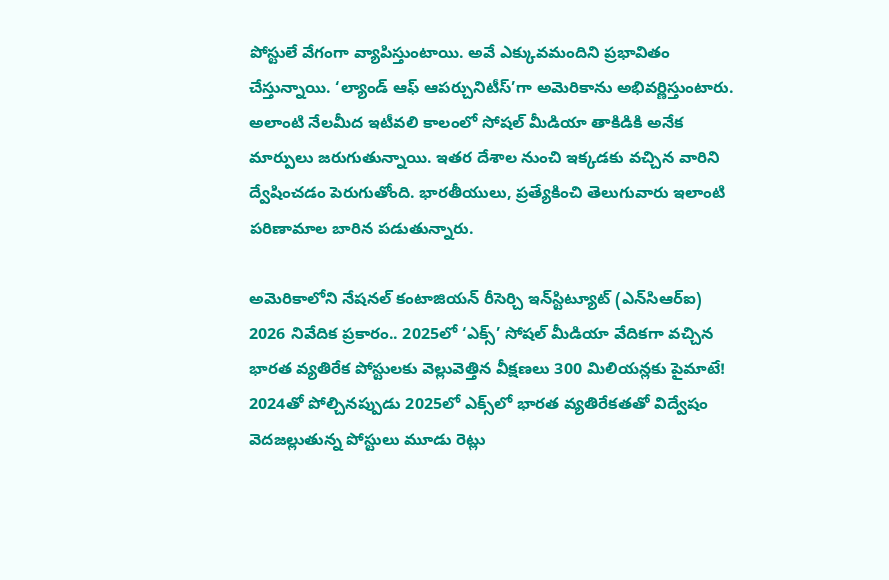పోస్టులే వేగంగా వ్యాపిస్తుంటాయి. అవే ఎక్కువమందిని ప్రభావితం చేస్తున్నాయి. ‘ల్యాండ్ ఆఫ్ ఆపర్చునిటీస్’గా అమెరికాను అభివర్ణిస్తుంటారు. అలాంటి నేలమీద ఇటీవలి కాలంలో సోషల్ మీడియా తాకిడికి అనేక మార్పులు జరుగుతున్నాయి. ఇతర దేశాల నుంచి ఇక్కడకు వచ్చిన వారిని ద్వేషించడం పెరుగుతోంది. భారతీయులు, ప్రత్యేకించి తెలుగువారు ఇలాంటి పరిణామాల బారిన పడుతున్నారు.

అమెరికాలోని నేషనల్ కంటాజియన్ రీసెర్చి ఇన్‌స్టిట్యూట్ (ఎన్‌సిఆర్ఐ) 2026 నివేదిక ప్రకారం.. 2025లో ‘ఎక్స్’ సోషల్ మీడియా వేదికగా వచ్చిన భారత వ్యతిరేక పోస్టులకు వెల్లువెత్తిన వీక్షణలు 300 మిలియన్లకు పైమాటే! 2024తో పోల్చినప్పుడు 2025లో ఎక్స్‌లో భారత వ్యతిరేకతతో విద్వేషం వెదజల్లుతున్న పోస్టులు మూడు రెట్లు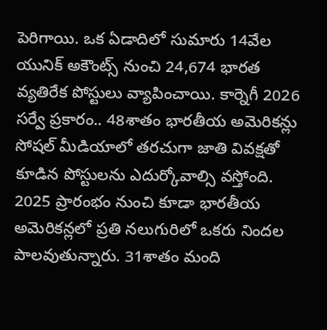పెరిగాయి. ఒక ఏడాదిలో సుమారు 14వేల యునిక్ అకౌంట్స్ నుంచి 24,674 భారత వ్యతిరేక పోస్టులు వ్యాపించాయి. కార్నెగీ 2026 సర్వే ప్రకారం.. 48శాతం భారతీయ అమెరికన్లు సోషల్ మీడియాలో తరచుగా జాతి వివక్షతో కూడిన పోస్టులను ఎదుర్కోవాల్సి వస్తోంది. 2025 ప్రారంభం నుంచి కూడా భారతీయ అమెరికన్లలో ప్రతి నలుగురిలో ఒకరు నిందల పాలవుతున్నారు. 31శాతం మంది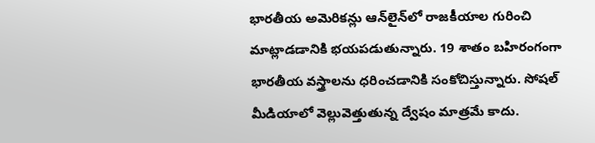భారతీయ అమెరికన్లు ఆన్‌లైన్‌లో రాజకీయాల గురించి మాట్లాడడానికి భయపడుతున్నారు. 19 శాతం బహిరంగంగా భారతీయ వస్త్రాలను ధరించడానికి సంకోచిస్తున్నారు. సోషల్ మీడియాలో వెల్లువెత్తుతున్న ద్వేషం మాత్రమే కాదు.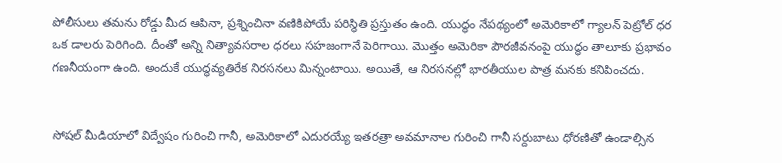పోలీసులు తమను రోడ్డు మీద ఆపినా, ప్రశ్నించినా వణికిపోయే పరిస్థితి ప్రస్తుతం ఉంది. యుద్ధం నేపథ్యంలో అమెరికాలో గ్యాలన్ పెట్రోల్‌ ధర ఒక డాలరు పెరిగింది. దీంతో అన్ని నిత్యావసరాల ధరలు సహజంగానే పెరిగాయి. మొత్తం అమెరికా పౌరజీవనంపై యుద్ధం తాలూకు ప్రభావం గణనీయంగా ఉంది. అందుకే యుద్ధవ్యతిరేక నిరసనలు మిన్నంటాయి. అయితే, ఆ నిరసనల్లో భారతీయుల పాత్ర మనకు కనిపించదు.


సోషల్ మీడియాలో విద్వేషం గురించి గానీ, అమెరికాలో ఎదురయ్యే ఇతరత్రా అవమానాల గురించి గానీ సర్దుబాటు ధోరణితో ఉండాల్సిన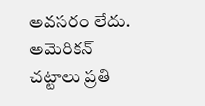అవసరం లేదు. అమెరికన్ చట్టాలు ప్రతి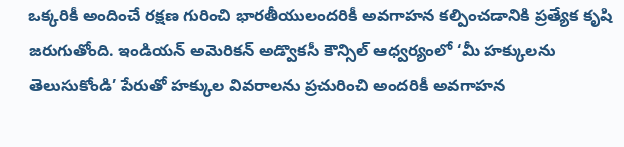ఒక్కరికీ అందించే రక్షణ గురించి భారతీయులందరికీ అవగాహన కల్పించడానికి ప్రత్యేక కృషి జరుగుతోంది. ఇండియన్ అమెరికన్ అడ్వొకసీ కౌన్సిల్ ఆధ్వర్యంలో ‘మీ హక్కులను తెలుసుకోండి’ పేరుతో హక్కుల వివరాలను ప్రచురించి అందరికీ అవగాహన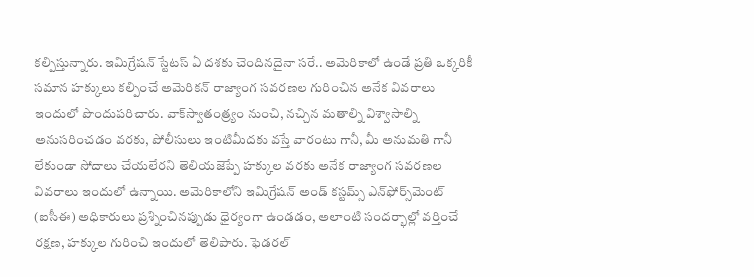కల్పిస్తున్నారు. ఇమిగ్రేషన్ స్టేటస్ ఏ దశకు చెందినదైనా సరే.. అమెరికాలో ఉండే ప్రతి ఒక్కరికీ సమాన హక్కులు కల్పించే అమెరికన్ రాజ్యాంగ సవరణల గురించిన అనేక వివరాలు ఇందులో పొందుపరిచారు. వాక్‌స్వాతంత్ర్యం నుంచి, నచ్చిన మతాల్ని విశ్వాసాల్ని అనుసరించడం వరకు, పోలీసులు ఇంటిమీదకు వస్తే వారంటు గానీ, మీ అనుమతి గానీ లేకుండా సోదాలు చేయలేరని తెలియజెప్పే హక్కుల వరకు అనేక రాజ్యాంగ సవరణల వివరాలు ఇందులో ఉన్నాయి. అమెరికాలోని ఇమిగ్రేషన్ అండ్ కస్టమ్స్ ఎన్‌ఫోర్స్‌మెంట్ (ఐసీఈ) అధికారులు ప్రశ్నించినప్పుడు ధైర్యంగా ఉండడం, అలాంటి సందర్భాల్లో వర్తించే రక్షణ, హక్కుల గురించి ఇందులో తెలిపారు. ఫెడరల్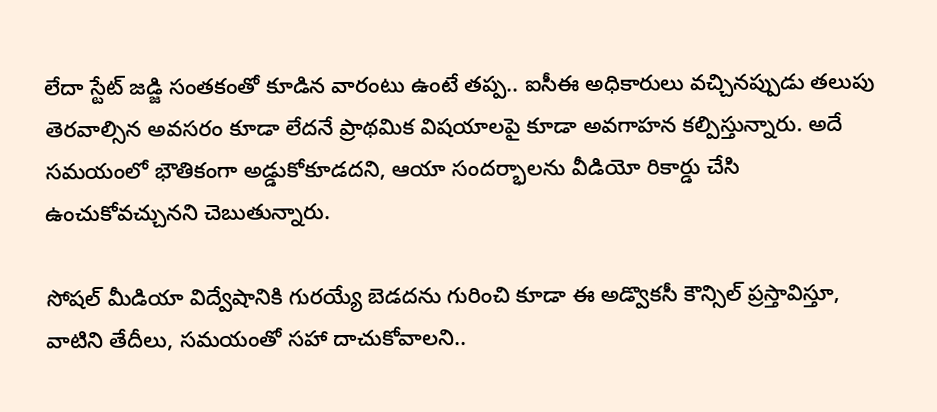లేదా స్టేట్ జడ్జి సంతకంతో కూడిన వారంటు ఉంటే తప్ప.. ఐసీఈ అధికారులు వచ్చినప్పుడు తలుపు తెరవాల్సిన అవసరం కూడా లేదనే ప్రాథమిక విషయాలపై కూడా అవగాహన కల్పిస్తున్నారు. అదే సమయంలో భౌతికంగా అడ్డుకోకూడదని, ఆయా సందర్భాలను వీడియో రికార్డు చేసి ఉంచుకోవచ్చునని చెబుతున్నారు.

సోషల్ మీడియా విద్వేషానికి గురయ్యే బెడదను గురించి కూడా ఈ అడ్వొకసీ కౌన్సిల్ ప్రస్తావిస్తూ, వాటిని తేదీలు, సమయంతో సహా దాచుకోవాలని..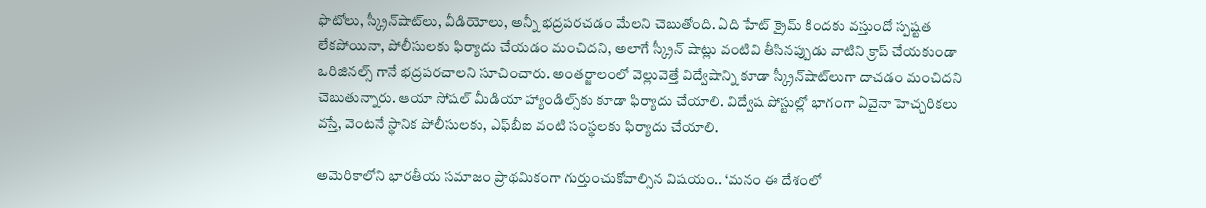ఫొటోలు, స్క్రీన్‌షాట్‌లు, వీడియోలు, అన్నీ భద్రపరచడం మేలని చెబుతోంది. ఏది హేట్ క్రైమ్ కిందకు వస్తుందో స్పష్టత లేకపోయినా, పోలీసులకు ఫిర్యాదు చేయడం మంచిదని, అలాగే స్క్రీన్ షాట్లు వంటివి తీసినప్పుడు వాటిని క్రాప్ చేయకుండా ఒరిజినల్స్ గానే భద్రపరచాలని సూచించారు. అంతర్జాలంలో వెల్లువెత్తే విద్వేషాన్ని కూడా స్క్రీన్‌షాట్‌లుగా దాచడం మంచిదని చెబుతున్నారు. ఆయా సోషల్ మీడియా హ్యాండిల్స్‌కు కూడా ఫిర్యాదు చేయాలి. విద్వేష పోస్టుల్లో భాగంగా ఏవైనా హెచ్చరికలు వస్తే, వెంటనే స్థానిక పోలీసులకు, ఎఫ్‌బీఐ వంటి సంస్థలకు ఫిర్యాదు చేయాలి.

అమెరికాలోని భారతీయ సమాజం ప్రాథమికంగా గుర్తుంచుకోవాల్సిన విషయం.. ‘మనం ఈ దేశంలో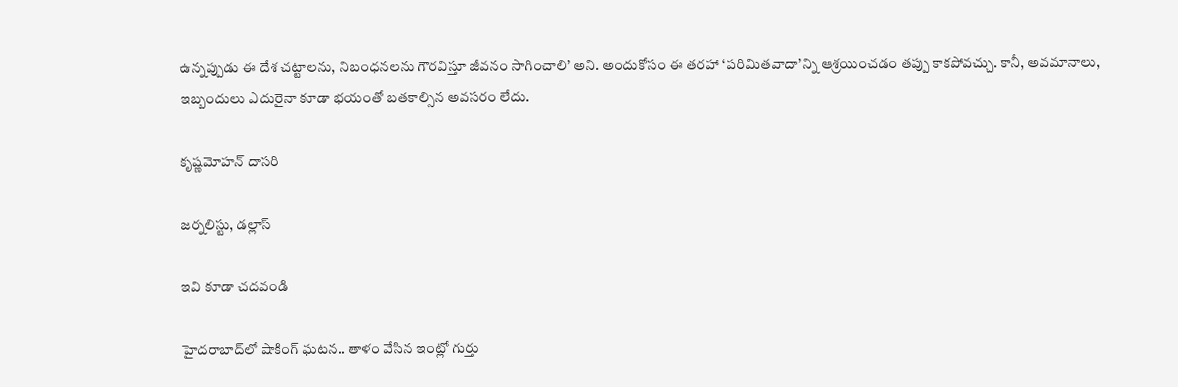ఉన్నప్పుడు ఈ దేశ చట్టాలను, నిబంధనలను గౌరవిస్తూ జీవనం సాగించాలి’ అని. అందుకోసం ఈ తరహా ‘పరిమితవాదా’న్ని ఆశ్రయించడం తప్పు కాకపోవచ్చు. కానీ, అవమానాలు, ఇబ్బందులు ఎదురైనా కూడా భయంతో బతకాల్సిన అవసరం లేదు.

కృష్ణమోహన్ దాసరి

జర్నలిస్టు, డల్లాస్‌

ఇవి కూడా చదవండి

హైదరాబాద్‌లో షాకింగ్ ఘటన.. తాళం వేసిన ఇంట్లో గుర్తు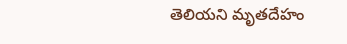తెలియని మృతదేహం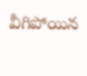వీగిపోయిన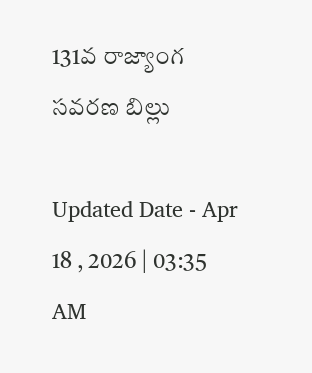131వ రాజ్యాంగ సవరణ బిల్లు

Updated Date - Apr 18 , 2026 | 03:35 AM